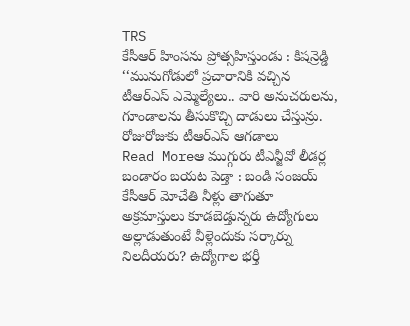TRS
కేసీఆర్ హింసను ప్రోత్సహిస్తుండు : కిషన్రెడ్డి
‘‘మునుగోడులో ప్రచారానికి వచ్చిన టీఆర్ఎస్ ఎమ్మెల్యేలు.. వారి అనుచరులను, గూండాలను తీసుకొచ్చి దాడులు చేస్తున్రు. రోజురోజుకు టీఆర్ఎస్ ఆగడాలు
Read Moreఆ ముగ్గురు టీఎన్జీవో లీడర్ల బండారం బయట పెడ్తా : బండి సంజయ్
కేసీఆర్ మోచేతి నీళ్లు తాగుతూ అక్రమాస్తులు కూడబెడ్తున్నరు ఉద్యోగులు అల్లాడుతుంటే వీళ్లెందుకు సర్కార్ను నిలదీయరు? ఉద్యోగాల భర్తీ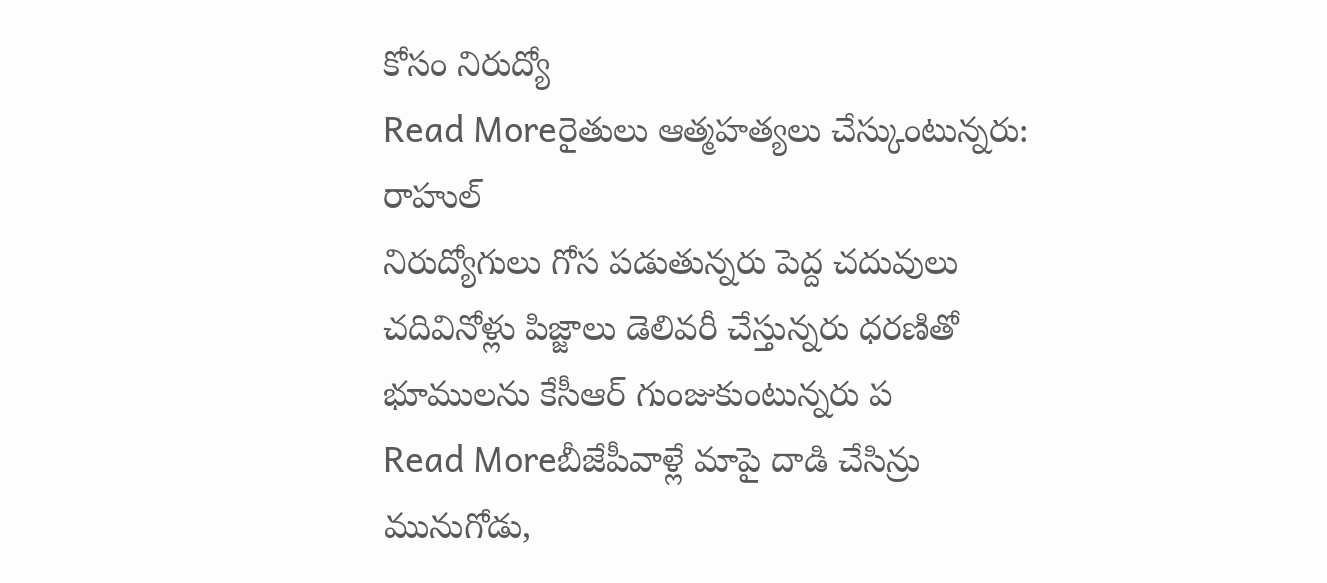కోసం నిరుద్యో
Read Moreరైతులు ఆత్మహత్యలు చేస్కుంటున్నరు: రాహుల్
నిరుద్యోగులు గోస పడుతున్నరు పెద్ద చదువులు చదివినోళ్లు పిజ్జాలు డెలివరీ చేస్తున్నరు ధరణితో భూములను కేసీఆర్ గుంజుకుంటున్నరు ప
Read Moreబీజేపీవాళ్లే మాపై దాడి చేసిన్రు
మునుగోడు,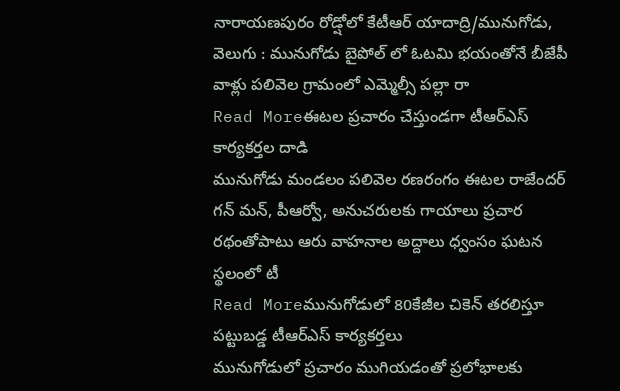నారాయణపురం రోడ్షోలో కేటీఆర్ యాదాద్రి/మునుగోడు, వెలుగు : మునుగోడు బైపోల్ లో ఓటమి భయంతోనే బీజేపీ వాళ్లు పలివెల గ్రామంలో ఎమ్మెల్సీ పల్లా రా
Read Moreఈటల ప్రచారం చేస్తుండగా టీఆర్ఎస్ కార్యకర్తల దాడి
మునుగోడు మండలం పలివెల రణరంగం ఈటల రాజేందర్ గన్ మన్, పీఆర్వో, అనుచరులకు గాయాలు ప్రచార రథంతోపాటు ఆరు వాహనాల అద్దాలు ధ్వంసం ఘటన స్థలంలో టీ
Read Moreమునుగోడులో 80కేజీల చికెన్ తరలిస్తూ పట్టుబడ్డ టీఆర్ఎస్ కార్యకర్తలు
మునుగోడులో ప్రచారం ముగియడంతో ప్రలోభాలకు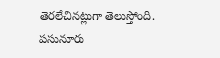తెరలేచినట్లుగా తెలుస్తోంది. పసునూరు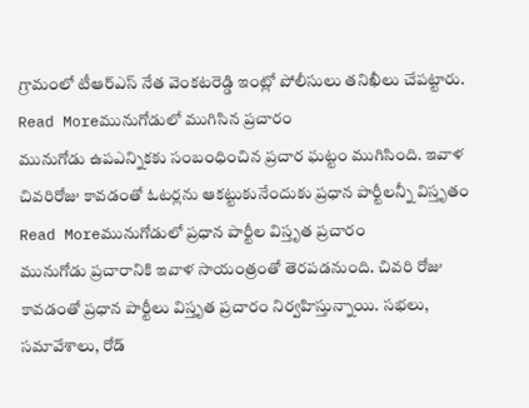గ్రామంలో టీఆర్ఎస్ నేత వెంకటరెడ్డి ఇంట్లో పోలీసులు తనిఖీలు చేపట్టారు.
Read Moreమునుగోడులో ముగిసిన ప్రచారం
మునుగోడు ఉపఎన్నికకు సంబంధించిన ప్రచార ఘట్టం ముగిసింది. ఇవాళ చివరిరోజు కావడంతో ఓటర్లను ఆకట్టుకునేందుకు ప్రధాన పార్టీలన్నీ విస్తృతం
Read Moreమునుగోడులో ప్రధాన పార్టీల విస్తృత ప్రచారం
మునుగోడు ప్రచారానికి ఇవాళ సాయంత్రంతో తెరపడనుంది. చివరి రోజు కావడంతో ప్రధాన పార్టీలు విస్తృత ప్రచారం నిర్వహిస్తున్నాయి. సభలు, సమావేశాలు, రోడ్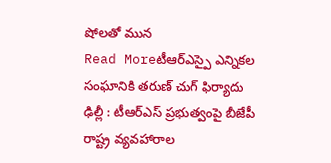షోలతో మున
Read Moreటీఆర్ఎస్పై ఎన్నికల సంఘానికి తరుణ్ చుగ్ ఫిర్యాదు
ఢిల్లీ : టీఆర్ఎస్ ప్రభుత్వంపై బీజేపీ రాష్ట్ర వ్యవహారాల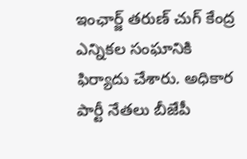ఇంఛార్జ్ తరుణ్ చుగ్ కేంద్ర ఎన్నికల సంఘానికి ఫిర్యాదు చేశారు. అధికార పార్టీ నేతలు బీజేపీ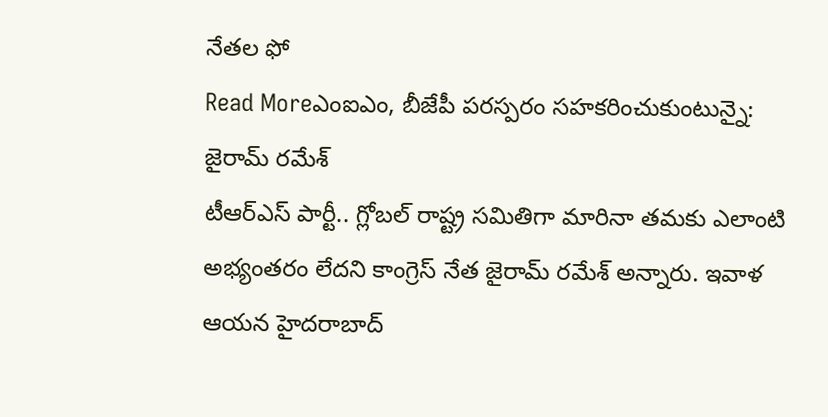నేతల ఫో
Read Moreఎంఐఎం, బీజేపీ పరస్పరం సహకరించుకుంటున్నై: జైరామ్ రమేశ్
టీఆర్ఎస్ పార్టీ.. గ్లోబల్ రాష్ట్ర సమితిగా మారినా తమకు ఎలాంటి అభ్యంతరం లేదని కాంగ్రెస్ నేత జైరామ్ రమేశ్ అన్నారు. ఇవాళ ఆయన హైదరాబాద్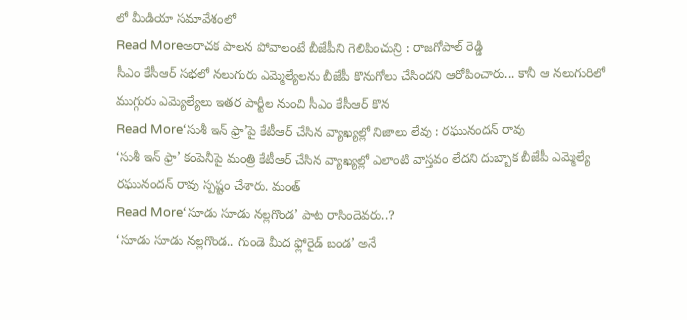లో మీడియా సమావేశంలో
Read Moreఅరాచక పాలన పోవాలంటే బీజేపీని గెలిపించున్రి : రాజగోపాల్ రెడ్డి
సీఎం కేసీఆర్ సభలో నలుగురు ఎమ్మెల్యేలను బీజేపీ కొనుగోలు చేసిందని ఆరోపించారు... కానీ ఆ నలుగురిలో ముగ్గురు ఎమ్యెల్యేలు ఇతర పార్టీల నుంచి సీఎం కేసీఆర్ కొన
Read More‘సుశీ ఇన్ ఫ్రా’పై కేటీఆర్ చేసిన వ్యాఖ్యల్లో నిజాలు లేవు : రఘునందన్ రావు
‘సుశీ ఇన్ ఫ్రా’ కంపెనీపై మంత్రి కేటీఆర్ చేసిన వ్యాఖ్యల్లో ఎలాంటి వాస్తవం లేదని దుబ్బాక బీజేపీ ఎమ్మెల్యే రఘునందన్ రావు స్పష్టం చేశారు. మంత్
Read More‘సూడు సూడు నల్లగొండ’ పాట రాసిందెవరు..?
‘సూడు సూడు నల్లగొండ.. గుండె మీద ఫ్లోరైడ్ బండ’ అనే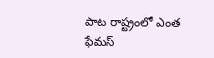పాట రాష్ట్రంలో ఎంత ఫేమస్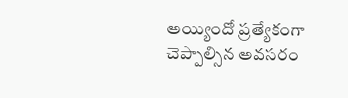అయ్యిందో ప్రత్యేకంగా చెప్పాల్సిన అవసరం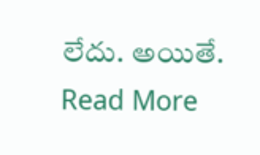లేదు. అయితే.
Read More